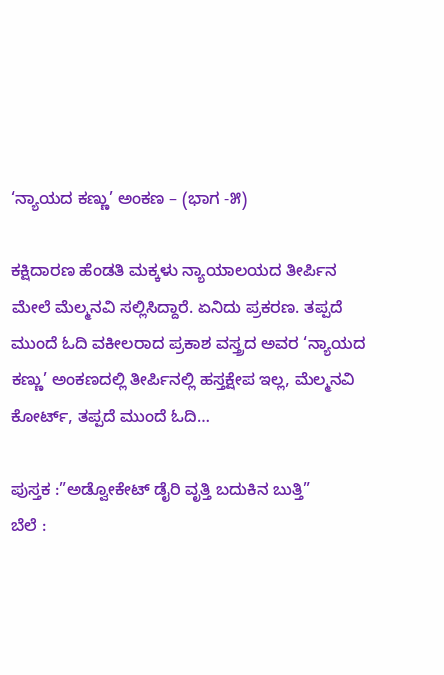‘ನ್ಯಾಯದ ಕಣ್ಣು’ ಅಂಕಣ – (ಭಾಗ -೫)

ಕಕ್ಷಿದಾರಣ ಹೆಂಡತಿ ಮಕ್ಕಳು ನ್ಯಾಯಾಲಯದ ತೀರ್ಪಿನ ಮೇಲೆ ಮೆಲ್ಮನವಿ ಸಲ್ಲಿಸಿದ್ದಾರೆ. ಏನಿದು ಪ್ರಕರಣ. ತಪ್ಪದೆ ಮುಂದೆ ಓದಿ ವಕೀಲರಾದ ಪ್ರಕಾಶ ವಸ್ತ್ರದ ಅವರ ‘ನ್ಯಾಯದ ಕಣ್ಣು’ ಅಂಕಣದಲ್ಲಿ ತೀರ್ಪಿನಲ್ಲಿ ಹಸ್ತಕ್ಷೇಪ ಇಲ್ಲ, ಮೆಲ್ಮನವಿ ಕೋರ್ಟ್, ತಪ್ಪದೆ ಮುಂದೆ ಓದಿ…

ಪುಸ್ತಕ :”ಅಡ್ವೋಕೇಟ್ ಡೈರಿ ವೃತ್ತಿ ಬದುಕಿನ ಬುತ್ತಿ”
ಬೆಲೆ :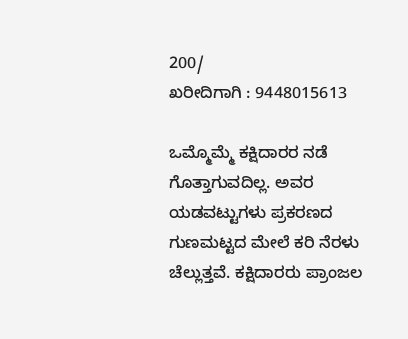200/
ಖರೀದಿಗಾಗಿ : 9448015613

ಒಮ್ಮೊಮ್ಮೆ ಕಕ್ಷಿದಾರರ ನಡೆ ಗೊತ್ತಾಗುವದಿಲ್ಲ. ಅವರ ಯಡವಟ್ಟುಗಳು ಪ್ರಕರಣದ ಗುಣಮಟ್ಟದ ಮೇಲೆ ಕರಿ ನೆರಳು ಚೆಲ್ಲುತ್ತವೆ. ಕಕ್ಷಿದಾರರು ಪ್ರಾಂಜಲ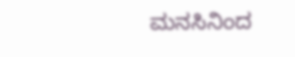ಮನಸಿನಿಂದ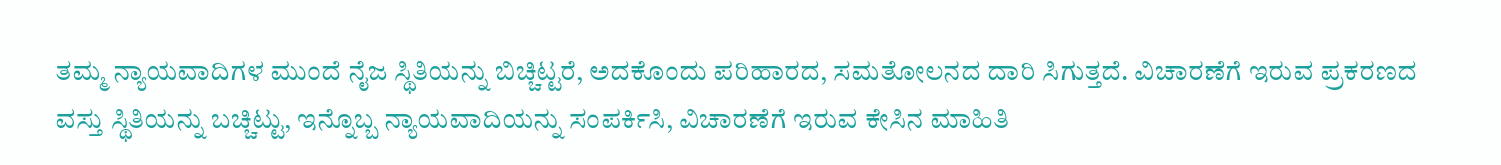ತಮ್ಮ ನ್ಯಾಯವಾದಿಗಳ ಮುಂದೆ ನೈಜ ಸ್ಥಿತಿಯನ್ನು ಬಿಚ್ಚಿಟ್ಟರೆ, ಅದಕೊಂದು ಪರಿಹಾರದ, ಸಮತೋಲನದ ದಾರಿ ಸಿಗುತ್ತದೆ. ವಿಚಾರಣೆಗೆ ಇರುವ ಪ್ರಕರಣದ ವಸ್ತು ಸ್ಥಿತಿಯನ್ನು ಬಚ್ಚಿಟ್ಟು, ಇನ್ನೊಬ್ಬ ನ್ಯಾಯವಾದಿಯನ್ನು ಸಂಪರ್ಕಿಸಿ, ವಿಚಾರಣೆಗೆ ಇರುವ ಕೇಸಿನ ಮಾಹಿತಿ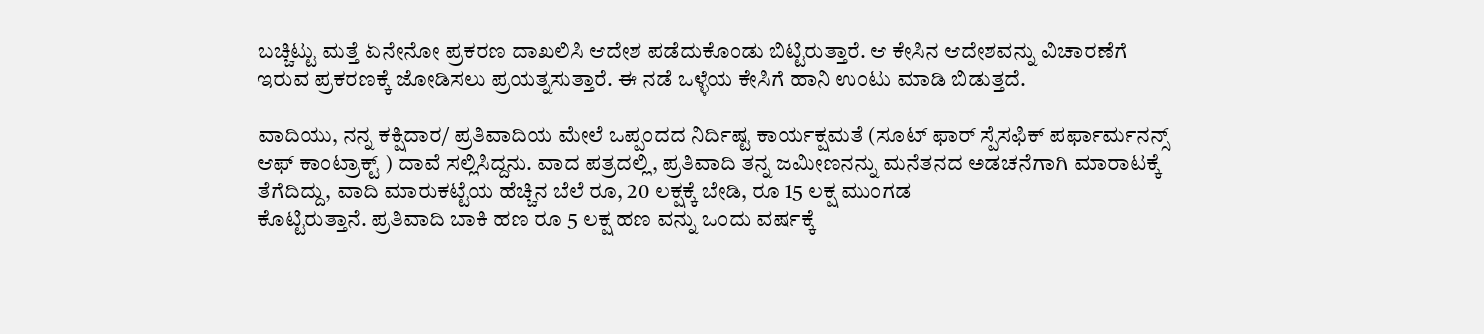ಬಚ್ಚಿಟ್ಟು ಮತ್ತೆ ಏನೇನೋ ಪ್ರಕರಣ ದಾಖಲಿಸಿ ಆದೇಶ ಪಡೆದುಕೊಂಡು ಬಿಟ್ಟಿರುತ್ತಾರೆ. ಆ ಕೇಸಿನ ಆದೇಶವನ್ನು ವಿಚಾರಣೆಗೆ ಇರುವ ಪ್ರಕರಣಕ್ಕೆ ಜೋಡಿಸಲು ಪ್ರಯತ್ನಸುತ್ತಾರೆ. ಈ ನಡೆ ಒಳ್ಳೆಯ ಕೇಸಿಗೆ ಹಾನಿ ಉಂಟು ಮಾಡಿ ಬಿಡುತ್ತದೆ.

ವಾದಿಯು, ನನ್ನ ಕಕ್ಷಿದಾರ/ ಪ್ರತಿವಾದಿಯ ಮೇಲೆ ಒಪ್ಪಂದದ ನಿರ್ದಿಷ್ಟ ಕಾರ್ಯಕ್ಷಮತೆ (ಸೂಟ್ ಫಾರ್ ಸ್ಪೆಸಫಿಕ್ ಪರ್ಫಾರ್ಮನನ್ಸ್ ಆಫ್ ಕಾಂಟ್ರಾಕ್ಟ್ ) ದಾವೆ ಸಲ್ಲಿಸಿದ್ದನು. ವಾದ ಪತ್ರದಲ್ಲಿ, ಪ್ರತಿವಾದಿ ತನ್ನ ಜಮೀಣನನ್ನು ಮನೆತನದ ಅಡಚನೆಗಾಗಿ ಮಾರಾಟಕ್ಕೆ ತೆಗೆದಿದ್ದು, ವಾದಿ ಮಾರುಕಟ್ಟೆಯ ಹೆಚ್ಚಿನ ಬೆಲೆ ರೂ, 20 ಲಕ್ಷಕ್ಕೆ ಬೇಡಿ, ರೂ 15 ಲಕ್ಷ ಮುಂಗಡ
ಕೊಟ್ಟಿರುತ್ತಾನೆ. ಪ್ರತಿವಾದಿ ಬಾಕಿ ಹಣ ರೂ 5 ಲಕ್ಷ ಹಣ ವನ್ನು ಒಂದು ವರ್ಷಕ್ಕೆ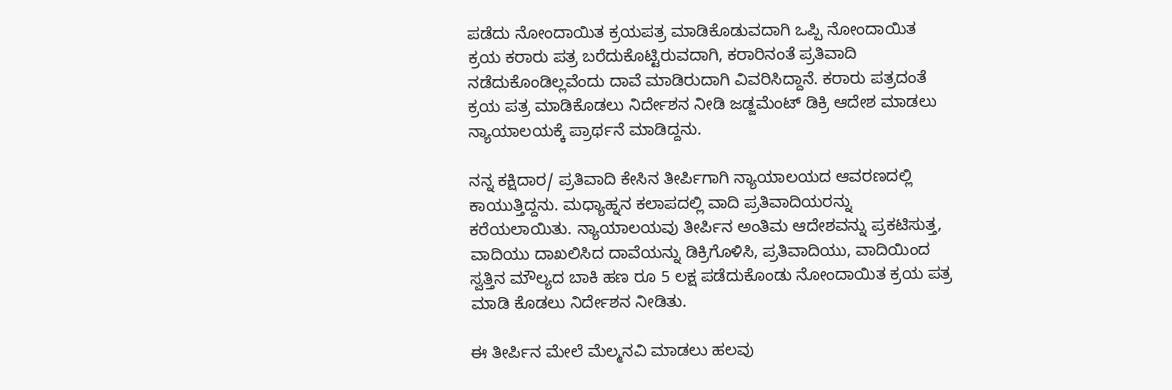ಪಡೆದು ನೋಂದಾಯಿತ ಕ್ರಯಪತ್ರ ಮಾಡಿಕೊಡುವದಾಗಿ ಒಪ್ಪಿ ನೋಂದಾಯಿತ ಕ್ರಯ ಕರಾರು ಪತ್ರ ಬರೆದುಕೊಟ್ಟಿರುವದಾಗಿ, ಕರಾರಿನಂತೆ ಪ್ರತಿವಾದಿ ನಡೆದುಕೊಂಡಿಲ್ಲವೆಂದು ದಾವೆ ಮಾಡಿರುದಾಗಿ ವಿವರಿಸಿದ್ದಾನೆ. ಕರಾರು ಪತ್ರದಂತೆ ಕ್ರಯ ಪತ್ರ ಮಾಡಿಕೊಡಲು ನಿರ್ದೇಶನ ನೀಡಿ ಜಡ್ಜಮೆಂಟ್ ಡಿಕ್ರಿ ಆದೇಶ ಮಾಡಲು ನ್ಯಾಯಾಲಯಕ್ಕೆ ಪ್ರಾರ್ಥನೆ ಮಾಡಿದ್ದನು.

ನನ್ನ ಕಕ್ಷಿದಾರ/ ಪ್ರತಿವಾದಿ ಕೇಸಿನ ತೀರ್ಪಿಗಾಗಿ ನ್ಯಾಯಾಲಯದ ಆವರಣದಲ್ಲಿ ಕಾಯುತ್ತಿದ್ದನು. ಮಧ್ಯಾಹ್ನನ ಕಲಾಪದಲ್ಲಿ ವಾದಿ ಪ್ರತಿವಾದಿಯರನ್ನು ಕರೆಯಲಾಯಿತು. ನ್ಯಾಯಾಲಯವು ತೀರ್ಪಿನ ಅಂತಿಮ ಆದೇಶವನ್ನು ಪ್ರಕಟಿಸುತ್ತ, ವಾದಿಯು ದಾಖಲಿಸಿದ ದಾವೆಯನ್ನು ಡಿಕ್ರಿಗೊಳಿಸಿ, ಪ್ರತಿವಾದಿಯು, ವಾದಿಯಿಂದ ಸ್ವತ್ತಿನ ಮೌಲ್ಯದ ಬಾಕಿ ಹಣ ರೂ 5 ಲಕ್ಷ ಪಡೆದುಕೊಂಡು ನೋಂದಾಯಿತ ಕ್ರಯ ಪತ್ರ ಮಾಡಿ ಕೊಡಲು ನಿರ್ದೇಶನ ನೀಡಿತು.

ಈ ತೀರ್ಪಿನ ಮೇಲೆ ಮೆಲ್ಮನವಿ ಮಾಡಲು ಹಲವು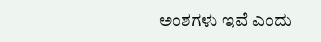ಅಂಶಗಳು ಇವೆ ಎಂದು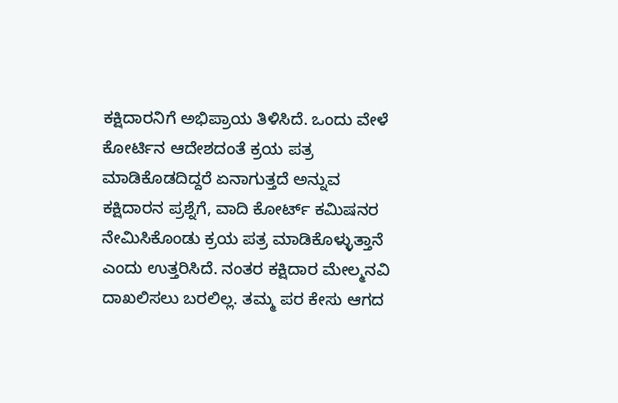ಕಕ್ಷಿದಾರನಿಗೆ ಅಭಿಪ್ರಾಯ ತಿಳಿಸಿದೆ. ಒಂದು ವೇಳೆ ಕೋರ್ಟಿನ ಆದೇಶದಂತೆ ಕ್ರಯ ಪತ್ರ ಮಾಡಿಕೊಡದಿದ್ದರೆ ಏನಾಗುತ್ತದೆ ಅನ್ನುವ ಕಕ್ಷಿದಾರನ ಪ್ರಶ್ನೆಗೆ, ವಾದಿ ಕೋರ್ಟ್ ಕಮಿಷನರ ನೇಮಿಸಿಕೊಂಡು ಕ್ರಯ ಪತ್ರ ಮಾಡಿಕೊಳ್ಳುತ್ತಾನೆ ಎಂದು ಉತ್ತರಿಸಿದೆ. ನಂತರ ಕಕ್ಷಿದಾರ ಮೇಲ್ಮನವಿ ದಾಖಲಿಸಲು ಬರಲಿಲ್ಲ. ತಮ್ಮ ಪರ ಕೇಸು ಆಗದ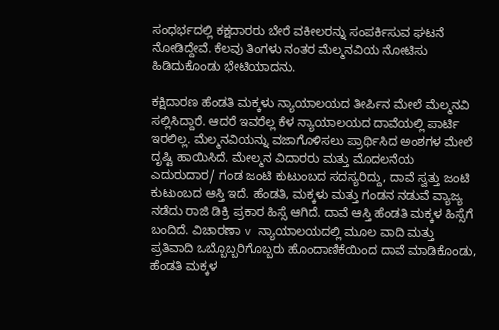ಸಂಧರ್ಭದಲ್ಲಿ ಕಕ್ಷದಾರರು ಬೇರೆ ವಕೀಲರನ್ನು ಸಂಪರ್ಕಿಸುವ ಘಟನೆ ನೋಡಿದ್ದೇವೆ. ಕೆಲವು ತಿಂಗಳು ನಂತರ ಮೆಲ್ಮನವಿಯ ನೋಟಿಸು ಹಿಡಿದುಕೊಂಡು ಭೇಟಿಯಾದನು.

ಕಕ್ಷಿದಾರಣ ಹೆಂಡತಿ ಮಕ್ಕಳು ನ್ಯಾಯಾಲಯದ ತೀರ್ಪಿನ ಮೇಲೆ ಮೆಲ್ಮನವಿ ಸಲ್ಲಿಸಿದ್ದಾರೆ. ಆದರೆ ಇವರೆಲ್ಲ ಕೆಳ ನ್ಯಾಯಾಲಯದ ದಾವೆಯಲ್ಲಿ ಪಾರ್ಟಿ ಇರಲಿಲ್ಲ. ಮೆಲ್ಮನವಿಯನ್ನು ವಜಾಗೊಳಿಸಲು ಪ್ರಾರ್ಥಿಸಿದ ಅಂಶಗಳ ಮೇಲೆ ದೃಷ್ಟಿ ಹಾಯಿಸಿದೆ. ಮೇಲ್ಮನ ವಿದಾರರು ಮತ್ತು ಮೊದಲನೆಯ ಎದುರುದಾರ/ ಗಂಡ ಜಂಟಿ ಕುಟುಂಬದ ಸದಸ್ಯರಿದ್ದು, ದಾವೆ ಸ್ವತ್ತು ಜಂಟಿ ಕುಟುಂಬದ ಆಸ್ತಿ ಇದೆ. ಹೆಂಡತಿ, ಮಕ್ಕಳು ಮತ್ತು ಗಂಡನ ನಡುವೆ ವ್ಯಾಜ್ಯ ನಡೆದು ರಾಜಿ ಡಿಕ್ರಿ ಪ್ರಕಾರ ಹಿಸ್ಸೆ ಆಗಿದೆ. ದಾವೆ ಆಸ್ತಿ ಹೆಂಡತಿ ಮಕ್ಕಳ ಹಿಸ್ಸೆಗೆ ಬಂದಿದೆ. ವಿಚಾರಣಾ v ನ್ಯಾಯಾಲಯದಲ್ಲಿ ಮೂಲ ವಾದಿ ಮತ್ತು ಪ್ರತಿವಾದಿ ಒಬ್ಬೊಬ್ಬರಿಗೊಬ್ಬರು ಹೊಂದಾಣಿಕೆಯಿಂದ ದಾವೆ ಮಾಡಿಕೊಂಡು, ಹೆಂಡತಿ ಮಕ್ಕಳ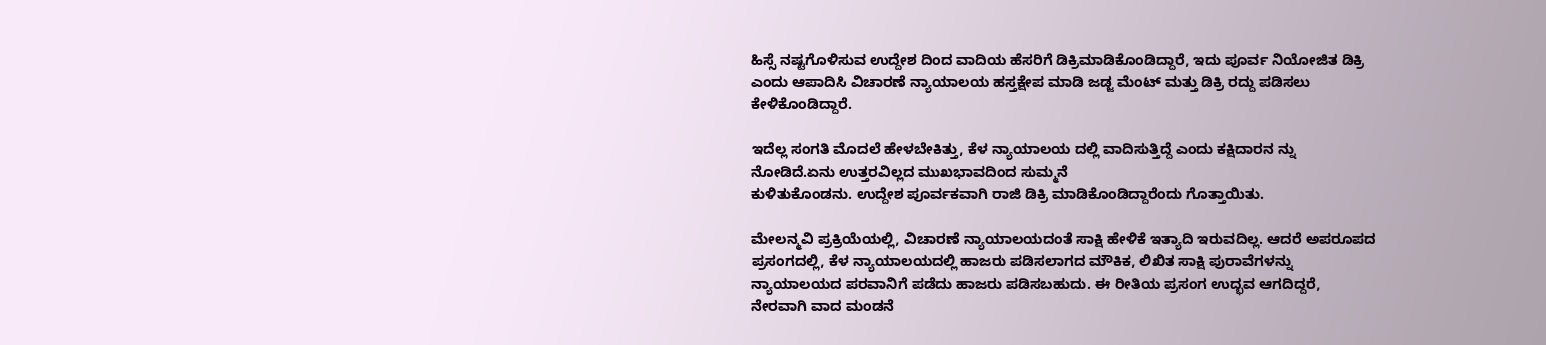ಹಿಸ್ಸೆ ನಷ್ಟಗೊಳಿಸುವ ಉದ್ದೇಶ ದಿಂದ ವಾದಿಯ ಹೆಸರಿಗೆ ಡಿಕ್ರಿಮಾಡಿಕೊಂಡಿದ್ದಾರೆ, ಇದು ಪೂರ್ವ ನಿಯೋಜಿತ ಡಿಕ್ರಿ ಎಂದು ಆಪಾದಿಸಿ ವಿಚಾರಣೆ ನ್ಯಾಯಾಲಯ ಹಸ್ತಕ್ಷೇಪ ಮಾಡಿ ಜಡ್ಜ ಮೆಂಟ್ ಮತ್ತು ಡಿಕ್ರಿ ರದ್ದು ಪಡಿಸಲು ಕೇಳಿಕೊಂಡಿದ್ದಾರೆ.

ಇದೆಲ್ಲ ಸಂಗತಿ ಮೊದಲೆ ಹೇಳಬೇಕಿತ್ತು, ಕೆಳ ನ್ಯಾಯಾಲಯ ದಲ್ಲಿ ವಾದಿಸುತ್ತಿದ್ದೆ ಎಂದು ಕಕ್ಷಿದಾರನ ನ್ನು ನೋಡಿದೆ.ಏನು ಉತ್ತರವಿಲ್ಲದ ಮುಖಭಾವದಿಂದ ಸುಮ್ಮನೆ
ಕುಳಿತುಕೊಂಡನು. ಉದ್ದೇಶ ಪೂರ್ವಕವಾಗಿ ರಾಜಿ ಡಿಕ್ರಿ ಮಾಡಿಕೊಂಡಿದ್ದಾರೆಂದು ಗೊತ್ತಾಯಿತು.

ಮೇಲನ್ಮವಿ ಪ್ರಕ್ರಿಯೆಯಲ್ಲಿ, ವಿಚಾರಣೆ ನ್ಯಾಯಾಲಯದಂತೆ ಸಾಕ್ಷಿ ಹೇಳಿಕೆ ಇತ್ಯಾದಿ ಇರುವದಿಲ್ಲ. ಆದರೆ ಅಪರೂಪದ ಪ್ರಸಂಗದಲ್ಲಿ, ಕೆಳ ನ್ಯಾಯಾಲಯದಲ್ಲಿ ಹಾಜರು ಪಡಿಸಲಾಗದ ಮೌಕಿಕ, ಲಿಖಿತ ಸಾಕ್ಷಿ ಪುರಾವೆಗಳನ್ನು ನ್ಯಾಯಾಲಯದ ಪರವಾನಿಗೆ ಪಡೆದು ಹಾಜರು ಪಡಿಸಬಹುದು. ಈ ರೀತಿಯ ಪ್ರಸಂಗ ಉದ್ಭವ ಆಗದಿದ್ದರೆ, ನೇರವಾಗಿ ವಾದ ಮಂಡನೆ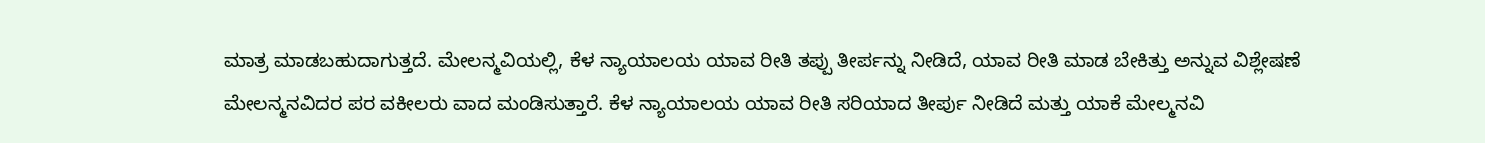ಮಾತ್ರ ಮಾಡಬಹುದಾಗುತ್ತದೆ. ಮೇಲನ್ಮವಿಯಲ್ಲಿ, ಕೆಳ ನ್ಯಾಯಾಲಯ ಯಾವ ರೀತಿ ತಪ್ಪು ತೀರ್ಪನ್ನು ನೀಡಿದೆ, ಯಾವ ರೀತಿ ಮಾಡ ಬೇಕಿತ್ತು ಅನ್ನುವ ವಿಶ್ಲೇಷಣೆ ಮೇಲನ್ಮನವಿದರ ಪರ ವಕೀಲರು ವಾದ ಮಂಡಿಸುತ್ತಾರೆ. ಕೆಳ ನ್ಯಾಯಾಲಯ ಯಾವ ರೀತಿ ಸರಿಯಾದ ತೀರ್ಪು ನೀಡಿದೆ ಮತ್ತು ಯಾಕೆ ಮೇಲ್ಮನವಿ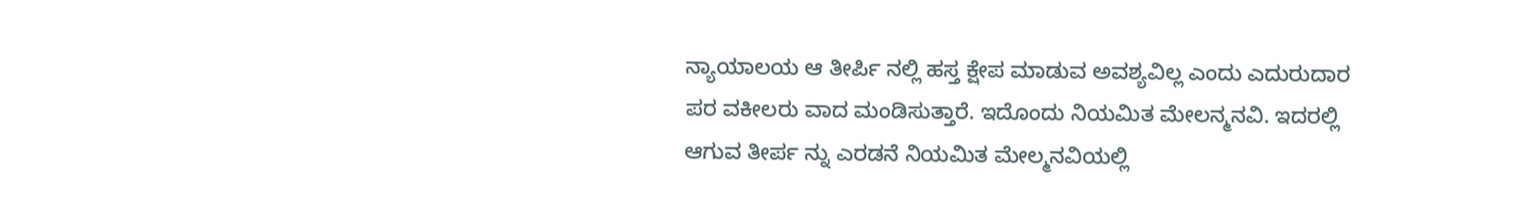ನ್ಯಾಯಾಲಯ ಆ ತೀರ್ಪಿ ನಲ್ಲಿ ಹಸ್ತ ಕ್ಷೇಪ ಮಾಡುವ ಅವಶ್ಯವಿಲ್ಲ ಎಂದು ಎದುರುದಾರ ಪರ ವಕೀಲರು ವಾದ ಮಂಡಿಸುತ್ತಾರೆ. ಇದೊಂದು ನಿಯಮಿತ ಮೇಲನ್ಮನವಿ. ಇದರಲ್ಲಿ ಆಗುವ ತೀರ್ಪ ನ್ನು ಎರಡನೆ ನಿಯಮಿತ ಮೇಲ್ಮನವಿಯಲ್ಲಿ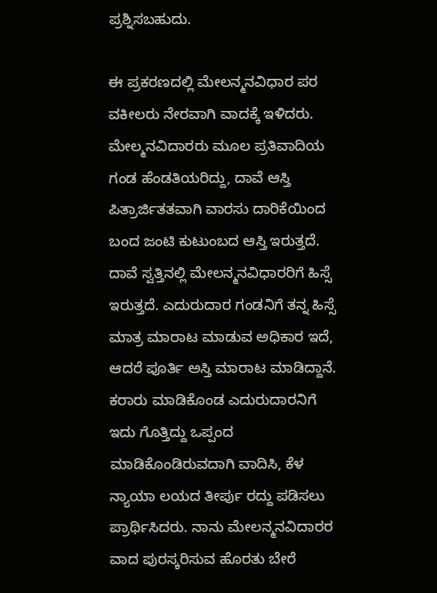ಪ್ರಶ್ನಿಸಬಹುದು.

ಈ ಪ್ರಕರಣದಲ್ಲಿ ಮೇಲನ್ಮನವಿಧಾರ ಪರ ವಕೀಲರು ನೇರವಾಗಿ ವಾದಕ್ಕೆ ಇಳಿದರು. ಮೇಲ್ಮನವಿದಾರರು ಮೂಲ ಪ್ರತಿವಾದಿಯ ಗಂಡ ಹೆಂಡತಿಯರಿದ್ದು, ದಾವೆ ಆಸ್ತಿ ಪಿತ್ರಾರ್ಜಿತತವಾಗಿ ವಾರಸು ದಾರಿಕೆಯಿಂದ ಬಂದ ಜಂಟಿ ಕುಟುಂಬದ ಆಸ್ತಿ ಇರುತ್ತದೆ. ದಾವೆ ಸ್ವತ್ತಿನಲ್ಲಿ ಮೇಲನ್ಮನವಿಧಾರರಿಗೆ ಹಿಸ್ಸೆ ಇರುತ್ತದೆ. ಎದುರುದಾರ ಗಂಡನಿಗೆ ತನ್ನ ಹಿಸ್ಸೆ ಮಾತ್ರ ಮಾರಾಟ ಮಾಡುವ ಅಧಿಕಾರ ಇದೆ, ಆದರೆ ಪೂರ್ತಿ ಅಸ್ತಿ ಮಾರಾಟ ಮಾಡಿದ್ದಾನೆ. ಕರಾರು ಮಾಡಿಕೊಂಡ ಎದುರುದಾರನಿಗೆ ಇದು ಗೊತ್ತಿದ್ದು ಒಪ್ಪಂದ ಮಾಡಿಕೊಂಡಿರುವದಾಗಿ ವಾದಿಸಿ, ಕೆಳ ನ್ಯಾಯಾ ಲಯದ ತೀರ್ಪು ರದ್ದು ಪಡಿಸಲು ಪ್ರಾರ್ಥಿಸಿದರು. ನಾನು ಮೇಲನ್ಮನವಿದಾರರ ವಾದ ಪುರಸ್ಕರಿಸುವ ಹೊರತು ಬೇರೆ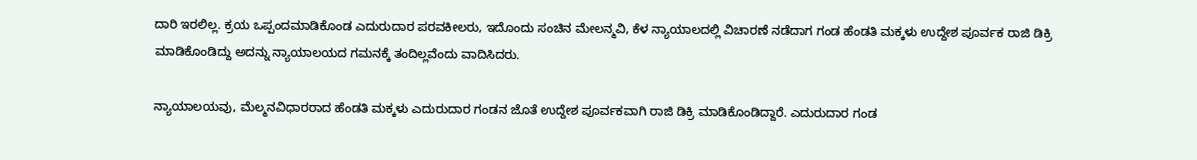ದಾರಿ ಇರಲಿಲ್ಲ. ಕ್ರಯ ಒಪ್ಪಂದಮಾಡಿಕೊಂಡ ಎದುರುದಾರ ಪರವಕೀಲರು, ಇದೊಂದು ಸಂಚಿನ ಮೇಲನ್ಮವಿ, ಕೆಳ ನ್ಯಾಯಾಲದಲ್ಲಿ ವಿಚಾರಣೆ ನಡೆದಾಗ ಗಂಡ ಹೆಂಡತಿ ಮಕ್ಕಳು ಉದ್ದೇಶ ಪೂರ್ವಕ ರಾಜಿ ಡಿಕ್ರಿ ಮಾಡಿಕೊಂಡಿದ್ದು ಅದನ್ನು ನ್ಯಾಯಾಲಯದ ಗಮನಕ್ಕೆ ತಂದಿಲ್ಲವೆಂದು ವಾದಿಸಿದರು.

ನ್ಯಾಯಾಲಯವು, ಮೆಲ್ಮನವಿಧಾರರಾದ ಹೆಂಡತಿ ಮಕ್ಕಳು ಎದುರುದಾರ ಗಂಡನ ಜೊತೆ ಉದ್ದೇಶ ಪೂರ್ವಕವಾಗಿ ರಾಜಿ ಡಿಕ್ರಿ ಮಾಡಿಕೊಂಡಿದ್ದಾರೆ. ಎದುರುದಾರ ಗಂಡ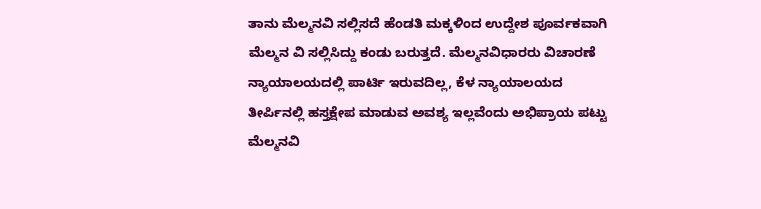ತಾನು ಮೆಲ್ಮನವಿ ಸಲ್ಲಿಸದೆ ಹೆಂಡತಿ ಮಕ್ಕಳಿಂದ ಉದ್ದೇಶ ಪೂರ್ವಕವಾಗಿ ಮೆಲ್ಮನ ವಿ ಸಲ್ಲಿಸಿದ್ದು ಕಂಡು ಬರುತ್ತದೆ. ಮೆಲ್ಮನವಿಧಾರರು ವಿಚಾರಣೆ ನ್ಯಾಯಾಲಯದಲ್ಲಿ ಪಾರ್ಟಿ ಇರುವದಿಲ್ಲ, ಕೆಳ ನ್ಯಾಯಾಲಯದ ತೀರ್ಪಿನಲ್ಲಿ ಹಸ್ತಕ್ಷೇಪ ಮಾಡುವ ಅವಶ್ಯ ಇಲ್ಲವೆಂದು ಅಭಿಪ್ರಾಯ ಪಟ್ಟು ಮೆಲ್ಮನವಿ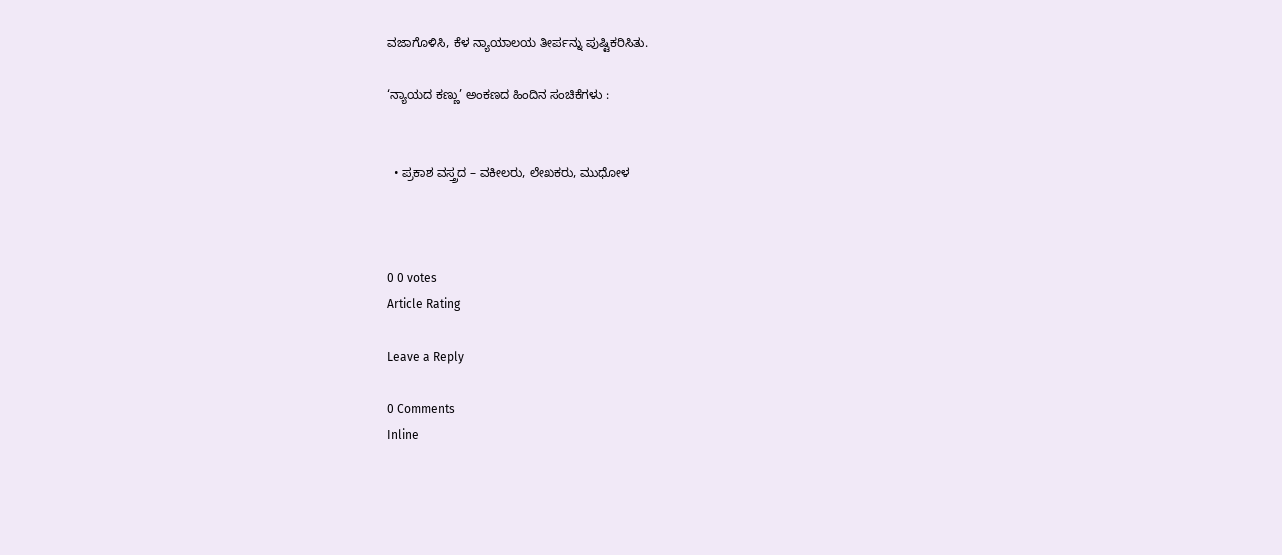ವಜಾಗೊಳಿಸಿ, ಕೆಳ ನ್ಯಾಯಾಲಯ ತೀರ್ಪನ್ನು ಪುಷ್ಟಿಕರಿಸಿತು.

‘ನ್ಯಾಯದ ಕಣ್ಣು’ ಅಂಕಣದ ಹಿಂದಿನ ಸಂಚಿಕೆಗಳು :


  • ಪ್ರಕಾಶ ವಸ್ತ್ರದ – ವಕೀಲರು, ಲೇಖಕರು, ಮುಧೋಳ



0 0 votes
Article Rating

Leave a Reply

0 Comments
Inline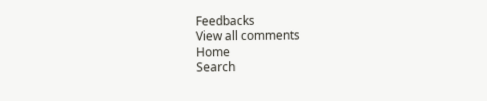Feedbacks
View all comments
Home
Search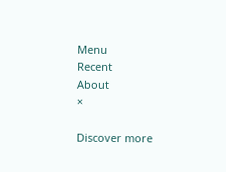Menu
Recent
About
×

Discover more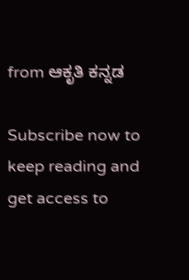from ಆಕೃತಿ ಕನ್ನಡ

Subscribe now to keep reading and get access to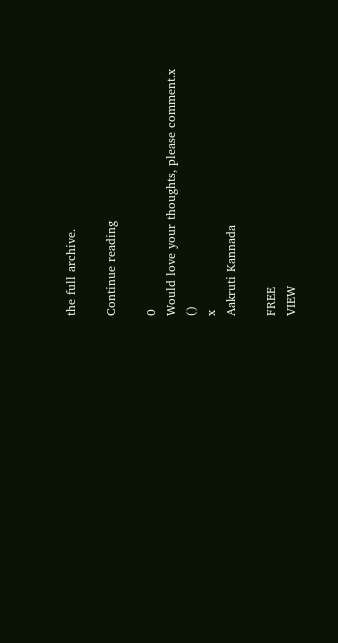the full archive.

Continue reading

0
Would love your thoughts, please comment.x
()
x
Aakruti Kannada

FREE
VIEW